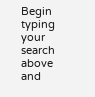Begin typing your search above and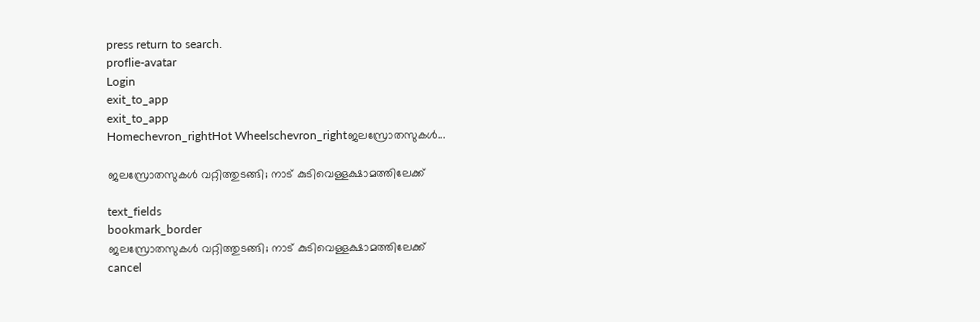press return to search.
proflie-avatar
Login
exit_to_app
exit_to_app
Homechevron_rightHot Wheelschevron_rightജലസ്രോതസുകള്‍...

ജലസ്രോതസുകള്‍ വറ്റിത്തുടങ്ങി; നാട് കുടിവെള്ളക്ഷാമത്തിലേക്ക്

text_fields
bookmark_border
ജലസ്രോതസുകള്‍ വറ്റിത്തുടങ്ങി; നാട് കുടിവെള്ളക്ഷാമത്തിലേക്ക്
cancel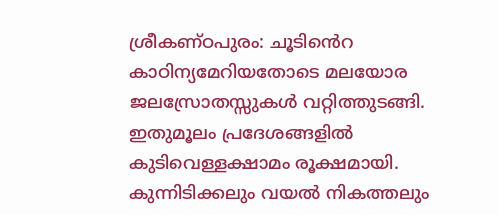ശ്രീകണ്ഠപുരം: ചൂടിൻെറ കാഠിന്യമേറിയതോടെ മലയോര ജലസ്രോതസ്സുകൾ വറ്റിത്തുടങ്ങി. ഇതുമൂലം പ്രദേശങ്ങളിൽ കുടിവെള്ളക്ഷാമം രൂക്ഷമായി. കുന്നിടിക്കലും വയൽ നികത്തലും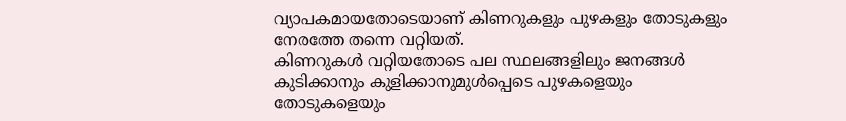വ്യാപകമായതോടെയാണ് കിണറുകളും പുഴകളും തോടുകളും നേരത്തേ തന്നെ വറ്റിയത്.
കിണറുകൾ വറ്റിയതോടെ പല സ്ഥലങ്ങളിലും ജനങ്ങൾ കുടിക്കാനും കുളിക്കാനുമുൾപ്പെടെ പുഴകളെയും തോടുകളെയും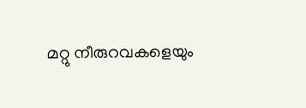മറ്റു നീരുറവകളെയും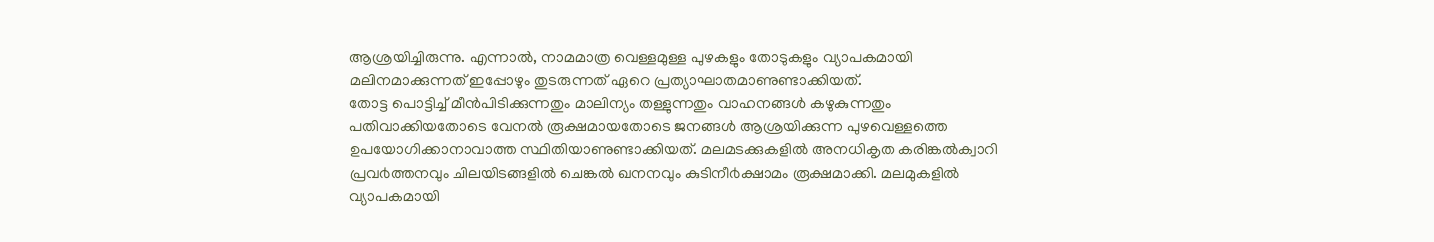ആശ്രയിച്ചിരുന്നു. എന്നാൽ, നാമമാത്ര വെള്ളമുള്ള പുഴകളും തോടുകളും വ്യാപകമായി മലിനമാക്കുന്നത് ഇപ്പോഴും തുടരുന്നത് ഏറെ പ്രത്യാഘാതമാണുണ്ടാക്കിയത്.
തോട്ട പൊട്ടിച്ച് മീൻപിടിക്കുന്നതും മാലിന്യം തള്ളുന്നതും വാഹനങ്ങൾ കഴുകുന്നതും പതിവാക്കിയതോടെ വേനൽ രൂക്ഷമായതോടെ ജനങ്ങൾ ആശ്രയിക്കുന്ന പുഴവെള്ളത്തെ ഉപയോഗിക്കാനാവാത്ത സ്ഥിതിയാണുണ്ടാക്കിയത്. മലമടക്കുകളിൽ അനധികൃത കരിങ്കൽക്വാറി പ്രവ൪ത്തനവും ചിലയിടങ്ങളിൽ ചെങ്കൽ ഖനനവും കുടിനീ൪ക്ഷാമം രൂക്ഷമാക്കി. മലമുകളിൽ വ്യാപകമായി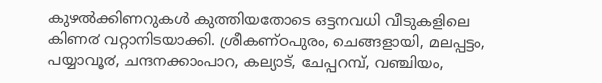കുഴൽക്കിണറുകൾ കുത്തിയതോടെ ഒട്ടനവധി വീടുകളിലെ കിണ൪ വറ്റാനിടയാക്കി. ശ്രീകണ്ഠപുരം, ചെങ്ങളായി, മലപ്പട്ടം, പയ്യാവൂ൪, ചന്ദനക്കാംപാറ, കല്യാട്, ചേപ്പറമ്പ്, വഞ്ചിയം,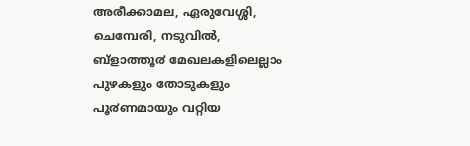അരീക്കാമല, ഏരുവേശ്ശി, ചെമ്പേരി, നടുവിൽ, ബ്ളാത്തൂ൪ മേഖലകളിലെല്ലാം പുഴകളും തോടുകളും പൂ൪ണമായും വറ്റിയ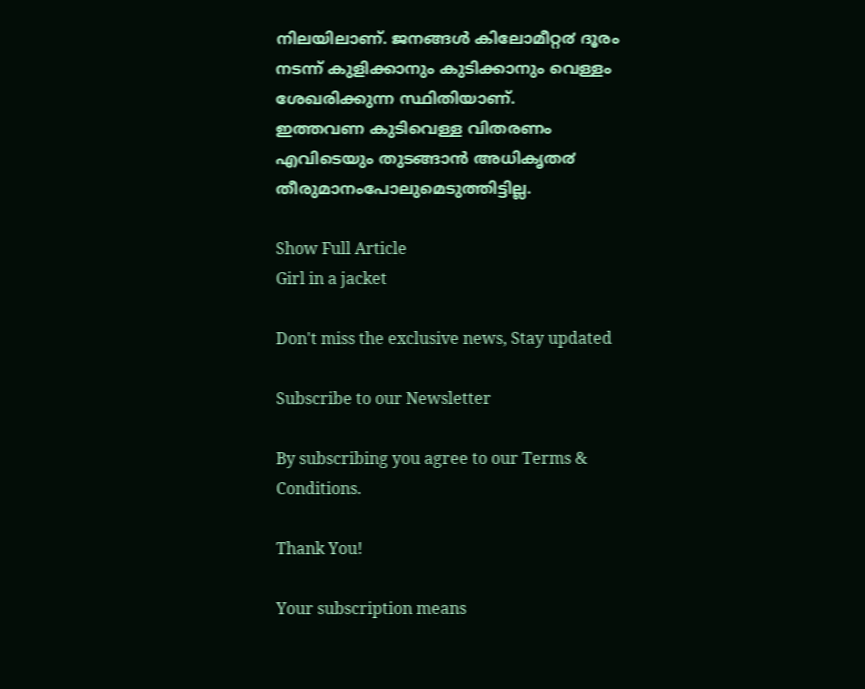നിലയിലാണ്. ജനങ്ങൾ കിലോമീറ്റ൪ ദൂരം നടന്ന് കുളിക്കാനും കുടിക്കാനും വെള്ളം ശേഖരിക്കുന്ന സ്ഥിതിയാണ്.
ഇത്തവണ കുടിവെള്ള വിതരണം എവിടെയും തുടങ്ങാൻ അധികൃത൪ തീരുമാനംപോലുമെടുത്തിട്ടില്ല.

Show Full Article
Girl in a jacket

Don't miss the exclusive news, Stay updated

Subscribe to our Newsletter

By subscribing you agree to our Terms & Conditions.

Thank You!

Your subscription means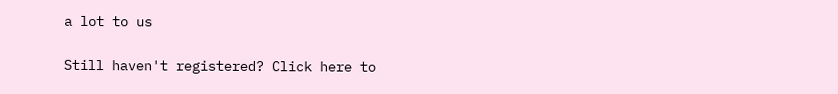a lot to us

Still haven't registered? Click here to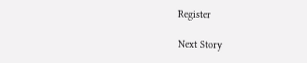Register

Next Story